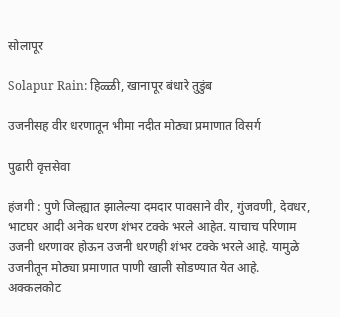सोलापूर

Solapur Rain: हिळ्ळी, खानापूर बंधारे तुडुंब

उजनीसह वीर धरणातून भीमा नदीत मोठ्या प्रमाणात विसर्ग

पुढारी वृत्तसेवा

हंजगी : पुणे जिल्‍ह्यात झालेल्या दमदार पावसाने वीर, गुंजवणी, देवधर, भाटघर आदी अनेक धरण शंभर टक्के भरले आहेत. याचाच परिणाम उजनी धरणावर होऊन उजनी धरणही शंभर टक्के भरले आहे. यामुळे उजनीतून मोठ्या प्रमाणात पाणी खाली सोडण्यात येत आहे. अक्कलकोट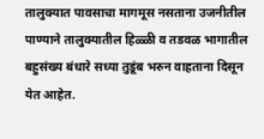तालुक्यात पावसाचा मागमूस नसताना उजनीतील पाण्याने तालुक्यातील हिळ्ळी व तडवळ भागातील बहुसंख्य बंधारे सध्या तुडूंब भरुन वाहताना दिसून येत आहेत.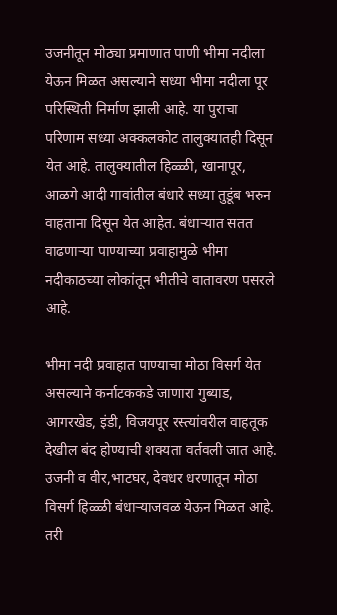उजनीतून मोठ्या प्रमाणात पाणी भीमा नदीला येऊन मिळत असल्याने सध्या भीमा नदीला पूर परिस्थिती निर्माण झाली आहे. या पुराचा परिणाम सध्या अक्कलकोट तालुक्यातही दिसून येत आहे. तालुक्यातील हिळ्ळी, खानापूर, आळगे आदी गावांतील बंधारे सध्या तुडूंब भरुन वाहताना दिसून येत आहेत. बंधाऱ्यात सतत वाढणार्‍या पाण्याच्या प्रवाहामुळे भीमा नदीकाठच्या लोकांतून भीतीचे वातावरण पसरले आहे.

भीमा नदी प्रवाहात पाण्याचा मोठा विसर्ग येत असल्याने कर्नाटककडे जाणारा गुब्याड, आगरखेड, इंडी, विजयपूर रस्त्यांवरील वाहतूक देखील बंद होण्याची शक्यता वर्तवली जात आहे. उजनी व वीर,भाटघर, देवधर धरणातून मोठा विसर्ग हिळ्ळी बंधाऱ्याजवळ येऊन मिळत आहे. तरी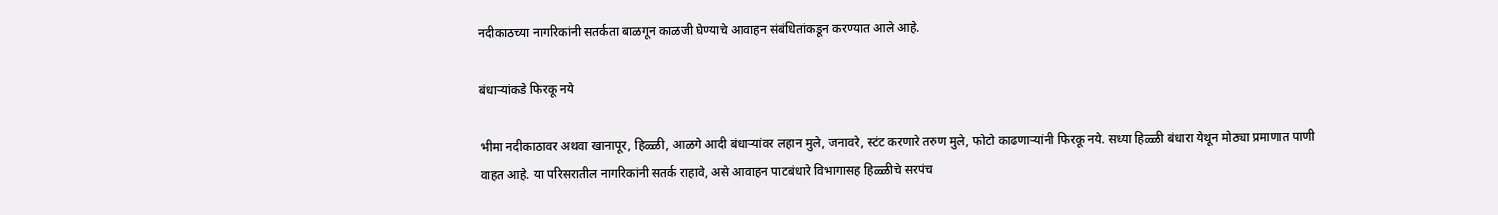नदीकाठच्या नागरिकांनी सतर्कता बाळगून काळजी घेण्याचे आवाहन संबंधितांकडून करण्यात आले आहे.

बंधाऱ्यांकडे फिरकू नये

भीमा नदीकाठावर अथवा खानापूर, हिळ्ळी, आळगे आदी बंधाऱ्यांवर लहान मुले, जनावरे, स्टंट करणारे तरुण मुले, फोटो काढणाऱ्यांनी फिरकू नये. सध्या हिळ्ळी बंधारा येथून मोठ्या प्रमाणात पाणी वाहत आहे. या परिसरातील नागरिकांनी सतर्क राहावे, असे आवाहन पाटबंधारे विभागासह हिळ्ळीचे सरपंच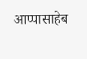आप्पासाहेब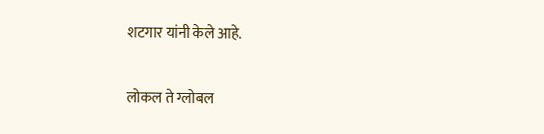शटगार यांनी केले आहे.

लोकल ते ग्लोबल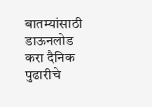बातम्यांसाठी डाऊनलोड करा दैनिक पुढारीचे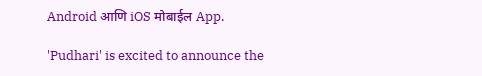Android आणि iOS मोबाईल App.

'Pudhari' is excited to announce the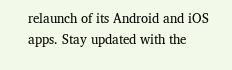relaunch of its Android and iOS apps. Stay updated with the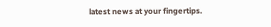latest news at your fingertips.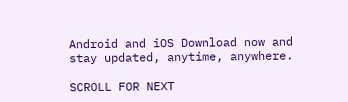Android and iOS Download now and stay updated, anytime, anywhere.

SCROLL FOR NEXT